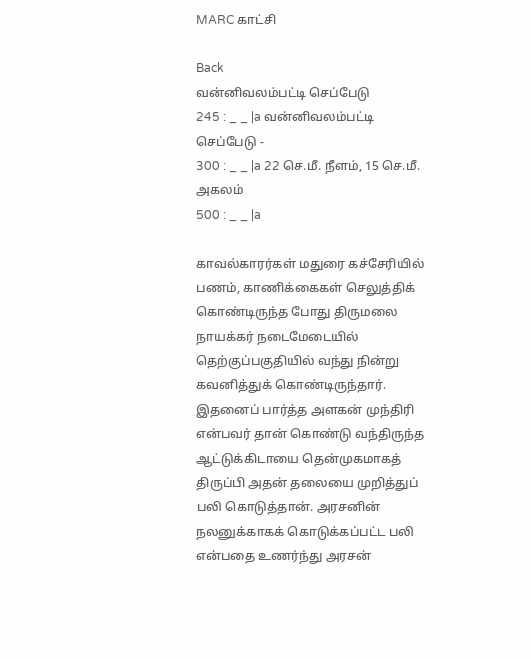MARC காட்சி

Back
வன்னிவலம்பட்டி செப்பேடு
245 : _ _ |a வன்னிவலம்பட்டி செப்பேடு -
300 : _ _ |a 22 செ.மீ. நீளம், 15 செ.மீ. அகலம்
500 : _ _ |a

காவல்காரர்கள் மதுரை கச்சேரியில் பணம், காணிக்கைகள் செலுத்திக் கொண்டிருந்த போது திருமலை நாயக்கர் நடைமேடையில் தெற்குப்பகுதியில் வந்து நின்று கவனித்துக் கொண்டிருந்தார். இதனைப் பார்த்த அளகன் முந்திரி என்பவர் தான் கொண்டு வந்திருந்த ஆட்டுக்கிடாயை தென்முகமாகத் திருப்பி அதன் தலையை முறித்துப் பலி கொடுத்தான். அரசனின் நலனுக்காகக் கொடுக்கப்பட்ட பலி என்பதை உணர்ந்து அரசன்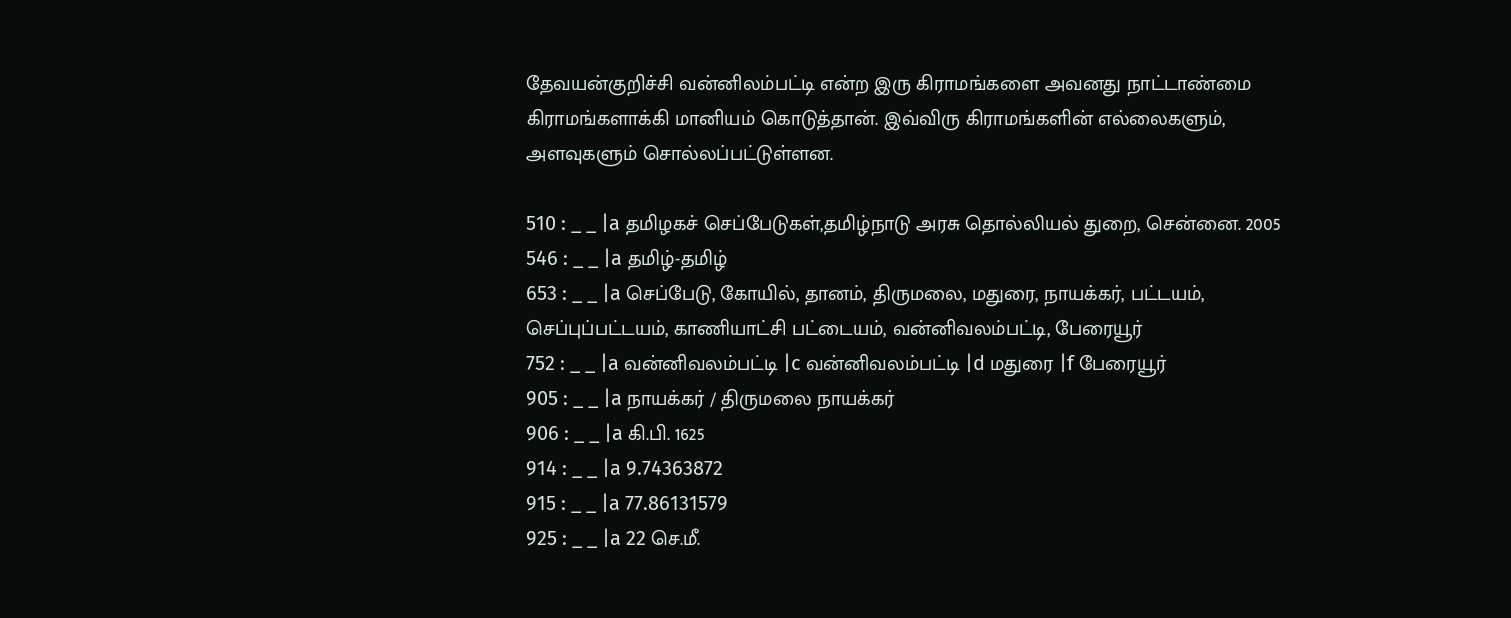தேவயன்குறிச்சி வன்னிலம்பட்டி என்ற இரு கிராமங்களை அவனது நாட்டாண்மை கிராமங்களாக்கி மானியம் கொடுத்தான். இவ்விரு கிராமங்களின் எல்லைகளும், அளவுகளும் சொல்லப்பட்டுள்ளன.

510 : _ _ |a தமிழகச் செப்பேடுகள்,தமிழ்நாடு அரசு தொல்லியல் துறை, சென்னை. 2005
546 : _ _ |a தமிழ்-தமிழ்
653 : _ _ |a செப்பேடு, கோயில், தானம், திருமலை, மதுரை, நாயக்கர், பட்டயம், செப்புப்பட்டயம், காணியாட்சி பட்டையம், வன்னிவலம்பட்டி, பேரையூர்
752 : _ _ |a வன்னிவலம்பட்டி |c வன்னிவலம்பட்டி |d மதுரை |f பேரையூர்
905 : _ _ |a நாயக்கர் / திருமலை நாயக்கர்
906 : _ _ |a கி.பி. 1625
914 : _ _ |a 9.74363872
915 : _ _ |a 77.86131579
925 : _ _ |a 22 செ.மீ.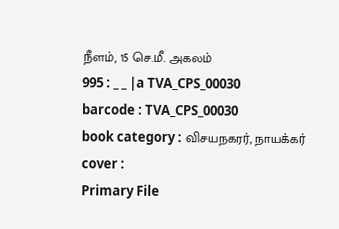நீளம், 15 செ.மீ. அகலம்
995 : _ _ |a TVA_CPS_00030
barcode : TVA_CPS_00030
book category : விசயநகரர், நாயக்கர்
cover :
Primary File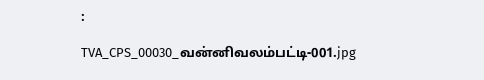:

TVA_CPS_00030_வன்னிவலம்பட்டி-001.jpg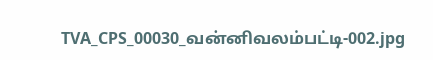TVA_CPS_00030_வன்னிவலம்பட்டி-002.jpg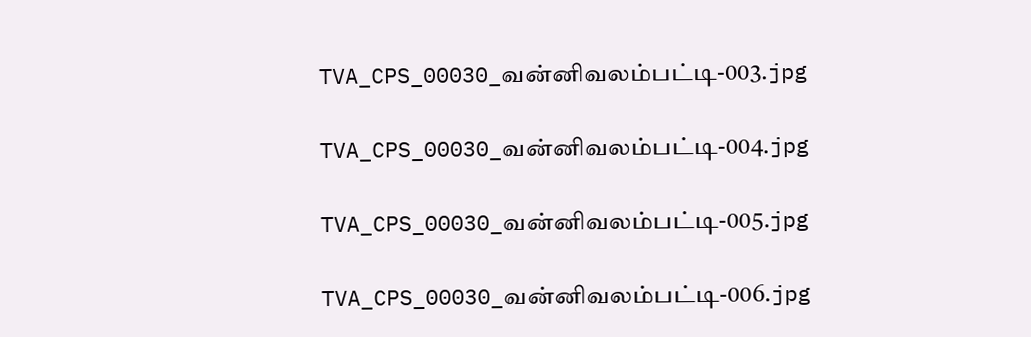TVA_CPS_00030_வன்னிவலம்பட்டி-003.jpg

TVA_CPS_00030_வன்னிவலம்பட்டி-004.jpg

TVA_CPS_00030_வன்னிவலம்பட்டி-005.jpg

TVA_CPS_00030_வன்னிவலம்பட்டி-006.jpg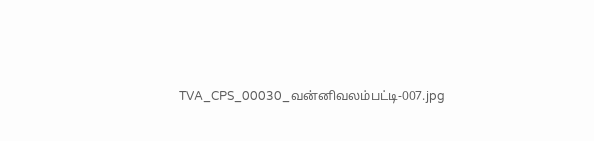TVA_CPS_00030_வன்னிவலம்பட்டி-007.jpg